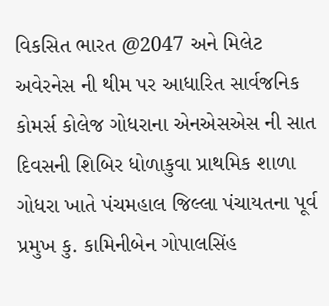વિકસિત ભારત @2047 અને મિલેટ અવેરનેસ ની થીમ પર આધારિત સાર્વજનિક કોમર્સ કોલેજ ગોધરાના એનએસએસ ની સાત દિવસની શિબિર ધોળાકુવા પ્રાથમિક શાળા ગોધરા ખાતે પંચમહાલ જિલ્લા પંચાયતના પૂર્વ પ્રમુખ કુ. કામિનીબેન ગોપાલસિંહ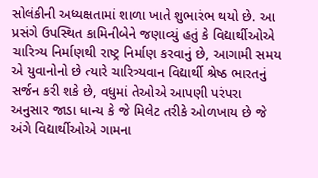સોલંકીની અધ્યક્ષતામાં શાળા ખાતે શુભારંભ થયો છે. આ પ્રસંગે ઉપસ્થિત કામિનીબેને જણાવ્યું હતું કે વિદ્યાર્થીઓએ ચારિત્ર્ય નિર્માણથી રાષ્ટ્ર નિર્માણ કરવાનું છે, આગામી સમય એ યુવાનોનો છે ત્યારે ચારિત્ર્યવાન વિદ્યાર્થી શ્રેષ્ઠ ભારતનું સર્જન કરી શકે છે, વધુમાં તેઓએ આપણી પરંપરા અનુસાર જાડા ધાન્ય કે જે મિલેટ તરીકે ઓળખાય છે જે અંગે વિદ્યાર્થીઓએ ગામના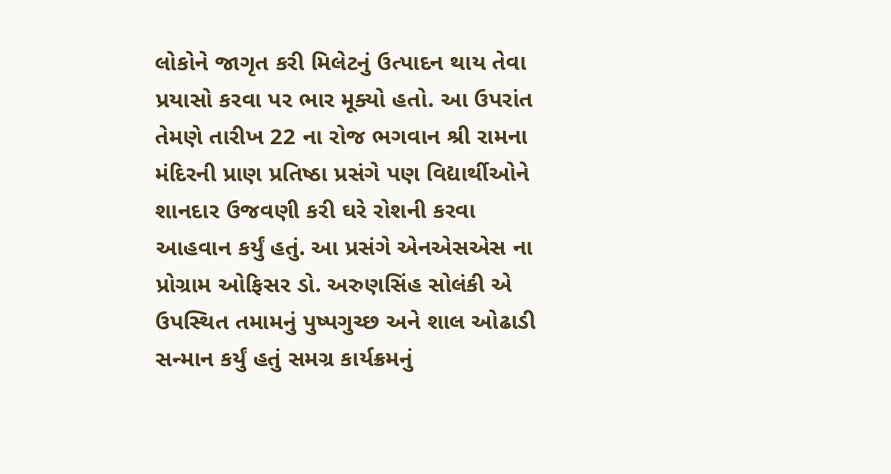લોકોને જાગૃત કરી મિલેટનું ઉત્પાદન થાય તેવા પ્રયાસો કરવા પર ભાર મૂક્યો હતો. આ ઉપરાંત તેમણે તારીખ 22 ના રોજ ભગવાન શ્રી રામના મંદિરની પ્રાણ પ્રતિષ્ઠા પ્રસંગે પણ વિદ્યાર્થીઓને શાનદાર ઉજવણી કરી ઘરે રોશની કરવા આહવાન કર્યું હતું. આ પ્રસંગે એનએસએસ ના પ્રોગ્રામ ઓફિસર ડો. અરુણસિંહ સોલંકી એ ઉપસ્થિત તમામનું પુષ્પગુચ્છ અને શાલ ઓઢાડી સન્માન કર્યું હતું સમગ્ર કાર્યક્રમનું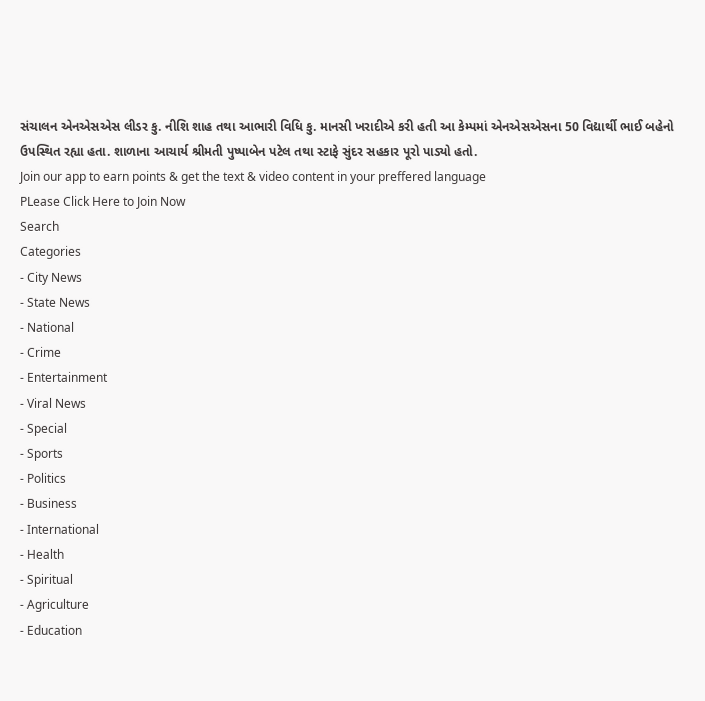સંચાલન એનએસએસ લીડર કુ. નીશિ શાહ તથા આભારી વિધિ કુ. માનસી ખરાદીએ કરી હતી આ કેમ્પમાં એનએસએસના 50 વિદ્યાર્થી ભાઈ બહેનો ઉપસ્થિત રહ્યા હતા. શાળાના આચાર્ય શ્રીમતી પુષ્પાબેન પટેલ તથા સ્ટાફે સુંદર સહકાર પૂરો પાડ્યો હતો.
Join our app to earn points & get the text & video content in your preffered language
PLease Click Here to Join Now
Search
Categories
- City News
- State News
- National
- Crime
- Entertainment
- Viral News
- Special
- Sports
- Politics
- Business
- International
- Health
- Spiritual
- Agriculture
- Education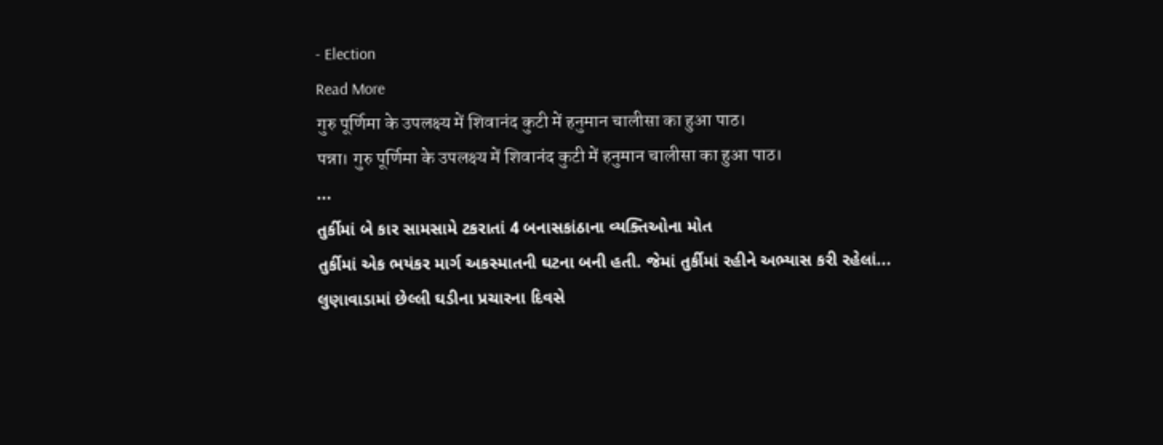- Election
Read More
गुरु पूर्णिमा के उपलक्ष्य में शिवानंद कुटी में हनुमान चालीसा का हुआ पाठ।
पन्ना। गुरु पूर्णिमा के उपलक्ष्य में शिवानंद कुटी में हनुमान चालीसा का हुआ पाठ।
...
તુર્કીમાં બે કાર સામસામે ટકરાતાં 4 બનાસકાંઠાના વ્યક્તિઓના મોત
તુર્કીમાં એક ભયંકર માર્ગ અકસ્માતની ઘટના બની હતી. જેમાં તુર્કીમાં રહીને અભ્યાસ કરી રહેલાં...
લુણાવાડામાં છેલ્લી ઘડીના પ્રચારના દિવસે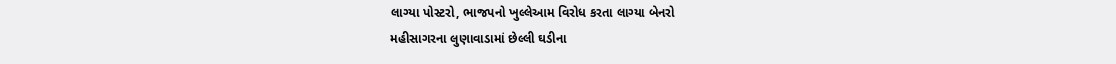લાગ્યા પોસ્ટરો, ભાજપનો ખુલ્લેઆમ વિરોધ કરતા લાગ્યા બેનરો
મહીસાગરના લુણાવાડામાં છેલ્લી ઘડીના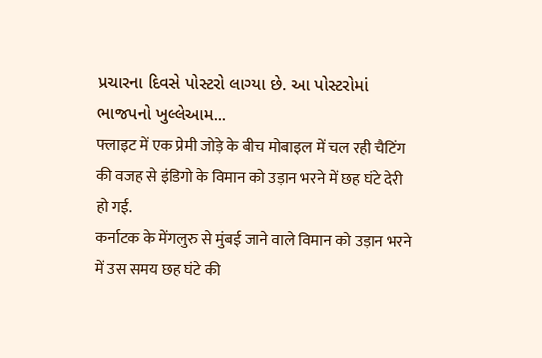પ્રચારના દિવસે પોસ્ટરો લાગ્યા છે. આ પોસ્ટરોમાં ભાજપનો ખુલ્લેઆમ...
फ्लाइट में एक प्रेमी जोड़े के बीच मोबाइल में चल रही चैटिंग की वजह से इंडिगो के विमान को उड़ान भरने में छह घंटे देरी हो गई.
कर्नाटक के मेंगलुरु से मुंबई जाने वाले विमान को उड़ान भरने में उस समय छह घंटे की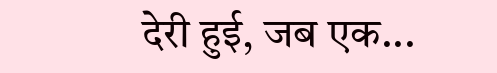देरी हुई, जब एक...